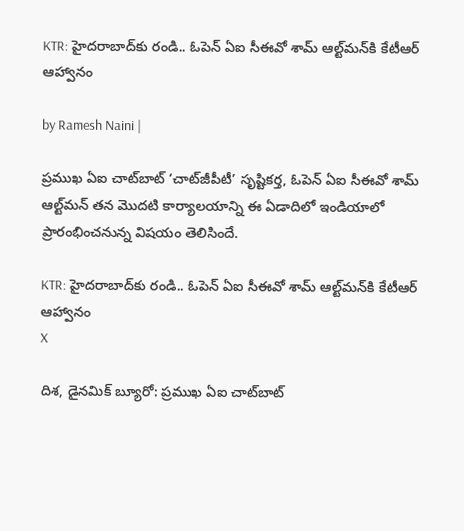KTR: హైదరాబాద్‌కు రండి.. ఓపెన్‌ ఏఐ సీఈవో శామ్‌ ఆల్ట్‌మన్‌‌కి కేటీఆర్ ఆహ్వానం

by Ramesh Naini |

ప్రముఖ ఏఐ చాట్‌బాట్ ‘చాట్‌జీపీటీ’ సృష్టికర్త, ఓపెన్ ఏఐ సీఈవో శామ్ ఆల్ట్‌మన్ తన మొదటి కార్యాలయాన్ని ఈ ఏడాదిలో ఇండియాలో ప్రారంభించనున్న విషయం తెలిసిందే.

KTR: హైదరాబాద్‌కు రండి.. ఓపెన్‌ ఏఐ సీఈవో శామ్‌ ఆల్ట్‌మన్‌‌కి కేటీఆర్ ఆహ్వానం
X

దిశ, డైనమిక్ బ్యూరో: ప్రముఖ ఏఐ చాట్‌బాట్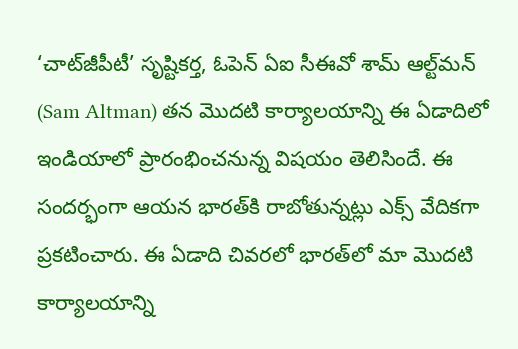‘చాట్‌జీపీటీ’ సృష్టికర్త, ఓపెన్ ఏఐ సీఈవో శామ్ ఆల్ట్‌మన్ (Sam Altman) తన మొదటి కార్యాలయాన్ని ఈ ఏడాదిలో ఇండియాలో ప్రారంభించనున్న విషయం తెలిసిందే. ఈ సందర్భంగా ఆయన భారత్‌కి రాబోతున్నట్లు ఎక్స్ వేదికగా ప్రకటించారు. ఈ ఏడాది చివరలో భారత్‌లో మా మొదటి కార్యాలయాన్ని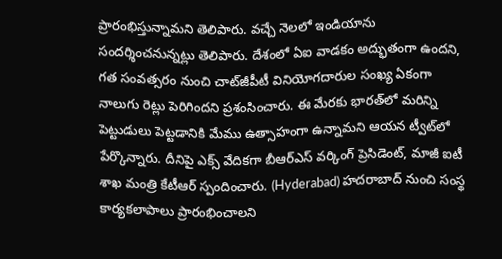ప్రారంభిస్తున్నామని తెలిపారు. వచ్చే నెలలో ఇండియాను సందర్శించనున్నట్లు తెలిపారు. దేశంలో ఏఐ వాడకం అద్భుతంగా ఉందని, గత సంవత్సరం నుంచి చాట్‌జీపీటీ వినియోగదారుల సంఖ్య ఏకంగా నాలుగు రెట్లు పెరిగిందని ప్రశంసించారు. ఈ మేరకు భారత్‌లో మరిన్ని పెట్టుడులు పెట్టడానికి మేము ఉత్సాహంగా ఉన్నామని ఆయన ట్వీట్‌లో పేర్కొన్నారు. దీనిపై ఎక్స్ వేదికగా బీఆర్ఎస్ వర్కింగ్ ప్రెసిడెంట్, మాజీ ఐటీ శాఖ మంత్రి కేటీఆర్ స్పందించారు. (Hyderabad) హదరాబాద్‌ నుంచి సంస్థ కార్యకలాపాలు ప్రారంభించాలని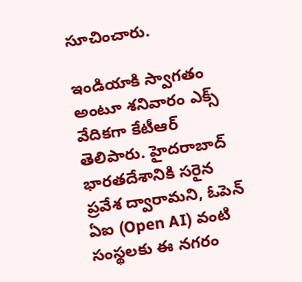సూచించారు.

ఇండియాకి స్వాగతం అంటూ శనివారం ఎక్స్ వేదికగా కేటీఆర్ తెలిపారు. హైదరాబాద్ భారతదేశానికి సరైన ప్రవేశ ద్వారామని, ఓపెన్ ఏఐ (Open AI) వంటి సంస్థలకు ఈ నగరం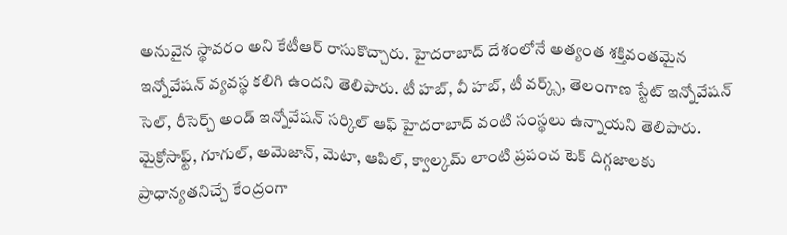అనువైన స్థావరం అని కేటీఆర్ రాసుకొచ్చారు. హైదరాబాద్ దేశంలోనే అత్యంత శక్తివంతమైన ఇన్నోవేషన్ వ్యవస్థ కలిగి ఉందని తెలిపారు. టీ హబ్, వీ హబ్, టీ వర్క్స్, తెలంగాణ స్టేట్ ఇన్నోవేషన్ సెల్, రీసెర్చ్ అండ్ ఇన్నోవేషన్ సర్కిల్ ఆఫ్ హైదరాబాద్ వంటి సంస్థలు ఉన్నాయని తెలిపారు. మైక్రోసాఫ్ట్, గూగుల్, అమెజాన్, మెటా, ఆపిల్, క్వాల్కమ్ లాంటి ప్రపంచ టెక్ దిగ్గజాలకు ప్రాధాన్యతనిచ్చే కేంద్రంగా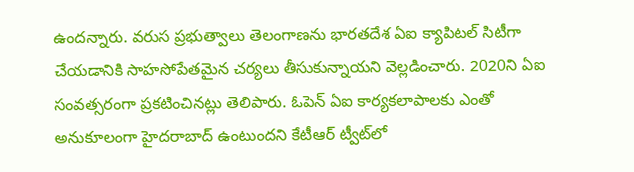ఉందన్నారు. వరుస ప్రభుత్వాలు తెలంగాణను భారతదేశ ఏఐ క్యాపిటల్ సిటీగా చేయడానికి సాహసోపేతమైన చర్యలు తీసుకున్నాయని వెల్లడించారు. 2020ని ఏఐ సంవత్సరంగా ప్రకటించినట్లు తెలిపారు. ఓపెన్ ఏఐ కార్యకలాపాలకు ఎంతో అనుకూలంగా హైదరాబాద్ ఉంటుందని కేటీఆర్ ట్వీట్‌‌లో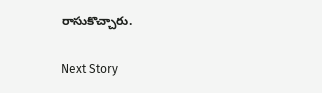రాసుకొచ్చారు.

Next Story